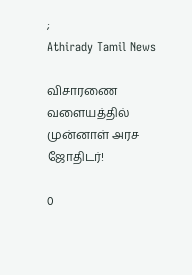;
Athirady Tamil News

விசாரணை வளையத்தில் முன்னாள் அரச ஜோதிடர்!

0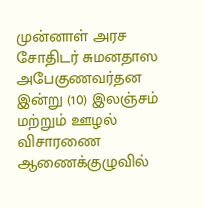முன்னாள் அரச சோதிடர் சுமனதாஸ அபேகுணவர்தன இன்று (10) இலஞ்சம் மற்றும் ஊழல் விசாரணை ஆணைக்குழுவில்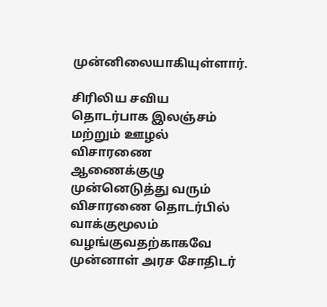முன்னிலையாகியுள்ளார்.

சிரிலிய சவிய தொடர்பாக இலஞ்சம் மற்றும் ஊழல் விசாரணை ஆணைக்குழு முன்னெடுத்து வரும் விசாரணை தொடர்பில் வாக்குமூலம் வழங்குவதற்காகவே முன்னாள் அரச சோதிடர்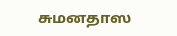சுமனதாஸ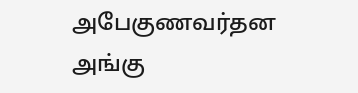அபேகுணவர்தன அங்கு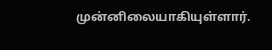முன்னிலையாகியுள்ளார்.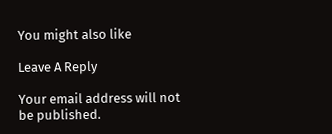You might also like

Leave A Reply

Your email address will not be published.